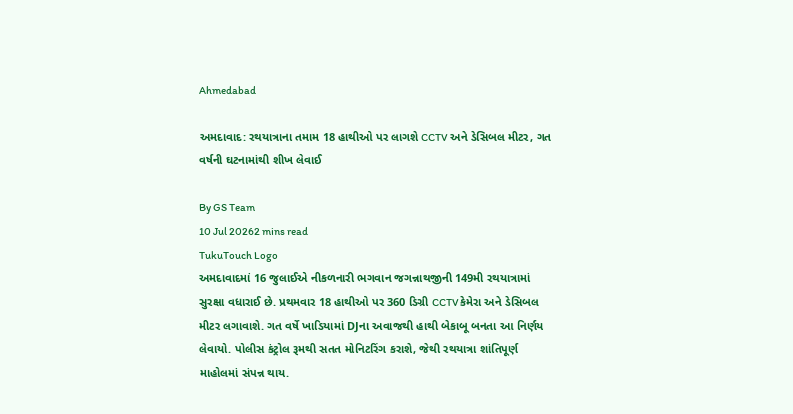Ahmedabad

અમદાવાદ: રથયાત્રાના તમામ 18 હાથીઓ પર લાગશે CCTV અને ડેસિબલ મીટર, ગત વર્ષની ઘટનામાંથી શીખ લેવાઈ

By GS Team
10 Jul 20262 mins read
TukuTouch Logo
અમદાવાદમાં 16 જુલાઈએ નીકળનારી ભગવાન જગન્નાથજીની 149મી રથયાત્રામાં સુરક્ષા વધારાઈ છે. પ્રથમવાર 18 હાથીઓ પર 360 ડિગ્રી CCTV કેમેરા અને ડેસિબલ મીટર લગાવાશે. ગત વર્ષે ખાડિયામાં DJના અવાજથી હાથી બેકાબૂ બનતા આ નિર્ણય લેવાયો. પોલીસ કંટ્રોલ રૂમથી સતત મોનિટરિંગ કરાશે, જેથી રથયાત્રા શાંતિપૂર્ણ માહોલમાં સંપન્ન થાય.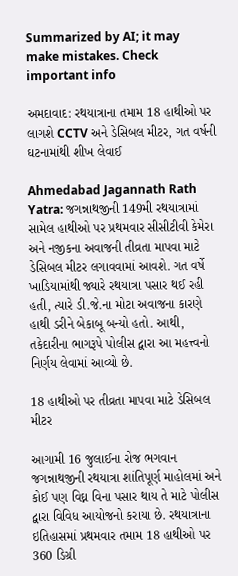Summarized by AI; it may make mistakes. Check important info

અમદાવાદ: રથયાત્રાના તમામ 18 હાથીઓ પર લાગશે CCTV અને ડેસિબલ મીટર, ગત વર્ષની ઘટનામાંથી શીખ લેવાઈ

Ahmedabad Jagannath Rath Yatra: જગન્નાથજીની 149મી રથયાત્રામાં સામેલ હાથીઓ પર પ્રથમવાર સીસીટીવી કેમેરા અને નજીકના અવાજની તીવ્રતા માપવા માટે ડેસિબલ મીટર લગાવવામાં આવશે. ગત વર્ષે ખાડિયામાંથી જ્યારે રથયાત્રા પસાર થઈ રહી હતી, ત્યારે ડી.જે.ના મોટા અવાજના કારણે હાથી ડરીને બેકાબૂ બન્યો હતો. આથી, તકેદારીના ભાગરૂપે પોલીસ દ્વારા આ મહત્ત્વનો નિર્ણય લેવામાં આવ્યો છે.

18 હાથીઓ પર તીવ્રતા માપવા માટે ડેસિબલ મીટર

આગામી 16 જુલાઈના રોજ ભગવાન જગન્નાથજીની રથયાત્રા શાંતિપૂર્ણ માહોલમાં અને કોઈ પણ વિઘ્ન વિના પસાર થાય તે માટે પોલીસ દ્વારા વિવિધ આયોજનો કરાયા છે. રથયાત્રાના ઇતિહાસમાં પ્રથમવાર તમામ 18 હાથીઓ પર 360 ડિગ્રી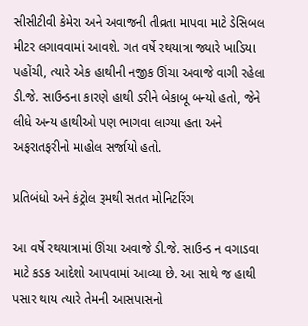સીસીટીવી કેમેરા અને અવાજની તીવ્રતા માપવા માટે ડેસિબલ મીટર લગાવવામાં આવશે. ગત વર્ષે રથયાત્રા જ્યારે ખાડિયા પહોંચી, ત્યારે એક હાથીની નજીક ઊંચા અવાજે વાગી રહેલા ડી.જે. સાઉન્ડના કારણે હાથી ડરીને બેકાબૂ બન્યો હતો, જેને લીધે અન્ય હાથીઓ પણ ભાગવા લાગ્યા હતા અને અફરાતફરીનો માહોલ સર્જાયો હતો.

પ્રતિબંધો અને કંટ્રોલ રૂમથી સતત મોનિટરિંગ

આ વર્ષે રથયાત્રામાં ઊંચા અવાજે ડી.જે. સાઉન્ડ ન વગાડવા માટે કડક આદેશો આપવામાં આવ્યા છે. આ સાથે જ હાથી પસાર થાય ત્યારે તેમની આસપાસનો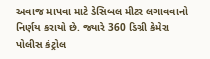અવાજ માપવા માટે ડેસિબલ મીટર લગાવવાનો નિર્ણય કરાયો છે. જ્યારે 360 ડિગ્રી કેમેરા પોલીસ કંટ્રોલ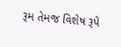રૂમ તેમજ વિશેષ રૂપે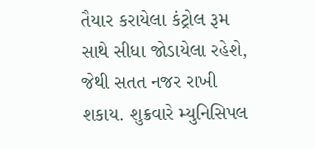તૈયાર કરાયેલા કંટ્રોલ રૂમ સાથે સીધા જોડાયેલા રહેશે, જેથી સતત નજર રાખી શકાય. શુક્રવારે મ્યુનિસિપલ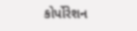કોર્પોરેશન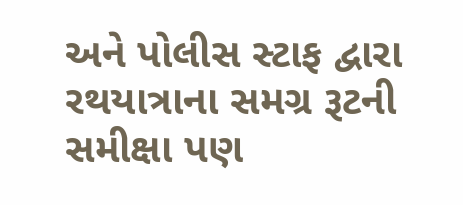અને પોલીસ સ્ટાફ દ્વારા રથયાત્રાના સમગ્ર રૂટની સમીક્ષા પણ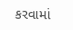કરવામાં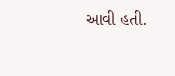આવી હતી.